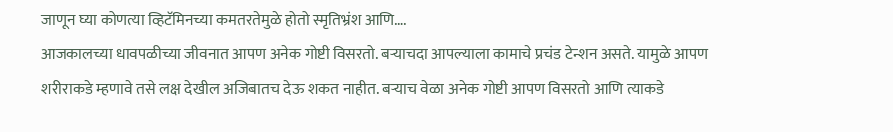जाणून घ्या कोणत्या व्हिटॅमिनच्या कमतरतेमुळे होतो स्मृतिभ्रंश आणि….
आजकालच्या धावपळीच्या जीवनात आपण अनेक गोष्टी विसरतो. बऱ्याचदा आपल्याला कामाचे प्रचंड टेन्शन असते. यामुळे आपण शरीराकडे म्हणावे तसे लक्ष देखील अजिबातच देऊ शकत नाहीत. बऱ्याच वेळा अनेक गोष्टी आपण विसरतो आणि त्याकडे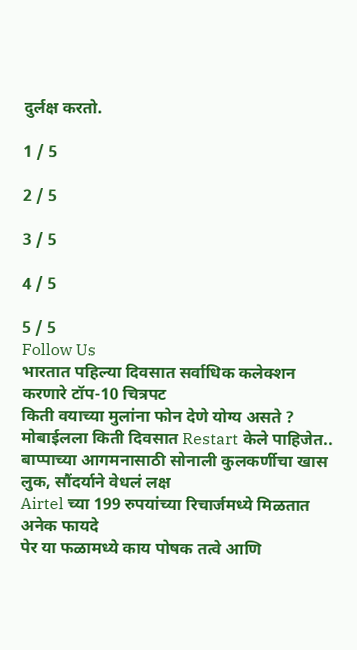दुर्लक्ष करतो.

1 / 5

2 / 5

3 / 5

4 / 5

5 / 5
Follow Us
भारतात पहिल्या दिवसात सर्वाधिक कलेक्शन करणारे टॉप-10 चित्रपट
किती वयाच्या मुलांना फोन देणे योग्य असते ?
मोबाईलला किती दिवसात Restart केले पाहिजेत..
बाप्पाच्या आगमनासाठी सोनाली कुलकर्णीचा खास लुक, सौंदर्याने वेधलं लक्ष
Airtel च्या 199 रुपयांच्या रिचार्जमध्ये मिळतात अनेक फायदे
पेर या फळामध्ये काय पोषक तत्वे आणि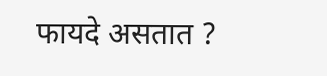फायदे असतात ?